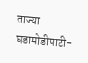ताज्या घडामोडीपाटी-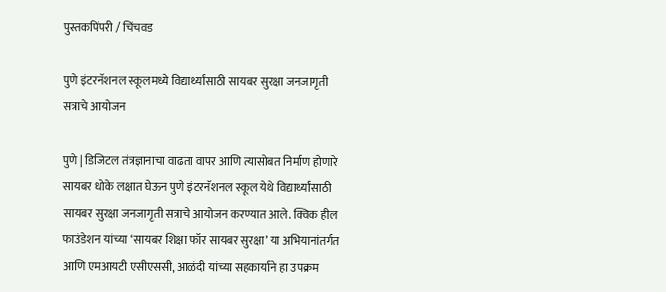पुस्तकपिंपरी / चिंचवड

पुणे इंटरनॅशनल स्कूलमध्ये विद्यार्थ्यांसाठी सायबर सुरक्षा जनजागृती सत्राचे आयोजन

पुणे | डिजिटल तंत्रज्ञानाचा वाढता वापर आणि त्यासोबत निर्माण होणारे सायबर धोके लक्षात घेऊन पुणे इंटरनॅशनल स्कूल येथे विद्यार्थ्यांसाठी सायबर सुरक्षा जनजागृती सत्राचे आयोजन करण्यात आले. क्विक हील फाउंडेशन यांच्या ‘सायबर शिक्षा फॉर सायबर सुरक्षा’ या अभियानांतर्गत आणि एमआयटी एसीएससी, आळंदी यांच्या सहकार्याने हा उपक्रम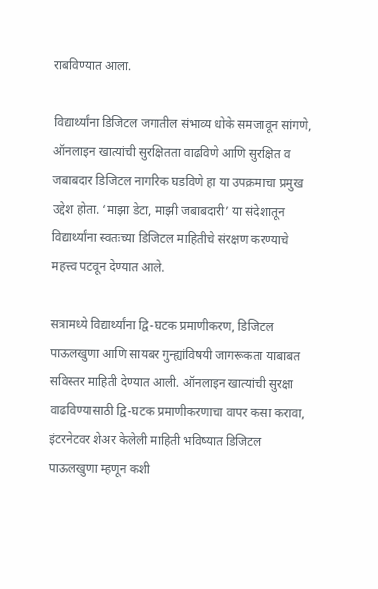राबविण्यात आला.

विद्यार्थ्यांना डिजिटल जगातील संभाव्य धोके समजावून सांगणे, ऑनलाइन खात्यांची सुरक्षितता वाढविणे आणि सुरक्षित व जबाबदार डिजिटल नागरिक घडविणे हा या उपक्रमाचा प्रमुख उद्देश होता. ‘माझा डेटा, माझी जबाबदारी’ या संदेशातून विद्यार्थ्यांना स्वतःच्या डिजिटल माहितीचे संरक्षण करण्याचे महत्त्व पटवून देण्यात आले.

सत्रामध्ये विद्यार्थ्यांना द्वि-घटक प्रमाणीकरण, डिजिटल पाऊलखुणा आणि सायबर गुन्ह्यांविषयी जागरूकता याबाबत सविस्तर माहिती देण्यात आली. ऑनलाइन खात्यांची सुरक्षा वाढविण्यासाठी द्वि-घटक प्रमाणीकरणाचा वापर कसा करावा, इंटरनेटवर शेअर केलेली माहिती भविष्यात डिजिटल पाऊलखुणा म्हणून कशी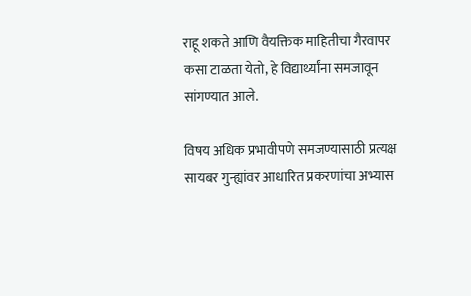राहू शकते आणि वैयक्तिक माहितीचा गैरवापर कसा टाळता येतो, हे विद्यार्थ्यांना समजावून सांगण्यात आले.

विषय अधिक प्रभावीपणे समजण्यासाठी प्रत्यक्ष सायबर गुन्ह्यांवर आधारित प्रकरणांचा अभ्यास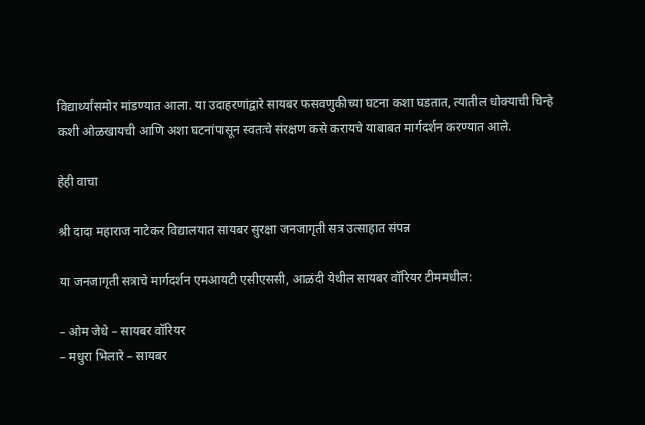विद्यार्थ्यांसमोर मांडण्यात आला. या उदाहरणांद्वारे सायबर फसवणुकीच्या घटना कशा घडतात, त्यातील धोक्याची चिन्हे कशी ओळखायची आणि अशा घटनांपासून स्वतःचे संरक्षण कसे करायचे याबाबत मार्गदर्शन करण्यात आले.

हेही वाचा

श्री दादा महाराज नाटेकर विद्यालयात सायबर सुरक्षा जनजागृती सत्र उत्साहात संपन्न

या जनजागृती सत्राचे मार्गदर्शन एमआयटी एसीएससी, आळंदी येथील सायबर वॉरियर टीममधील:

– ओम जेधे – सायबर वॉरियर
– मधुरा भिलारे – सायबर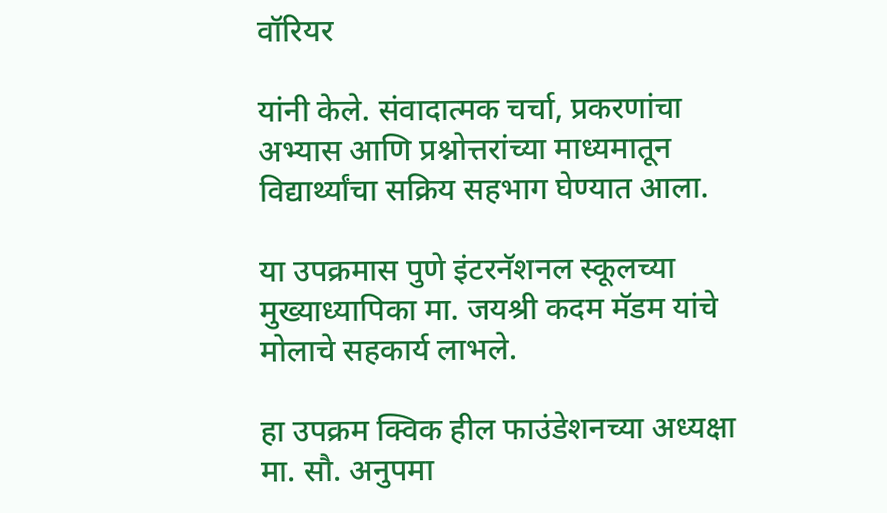वॉरियर

यांनी केले. संवादात्मक चर्चा, प्रकरणांचा अभ्यास आणि प्रश्नोत्तरांच्या माध्यमातून विद्यार्थ्यांचा सक्रिय सहभाग घेण्यात आला.

या उपक्रमास पुणे इंटरनॅशनल स्कूलच्या मुख्याध्यापिका मा. जयश्री कदम मॅडम यांचे मोलाचे सहकार्य लाभले.

हा उपक्रम क्विक हील फाउंडेशनच्या अध्यक्षा मा. सौ. अनुपमा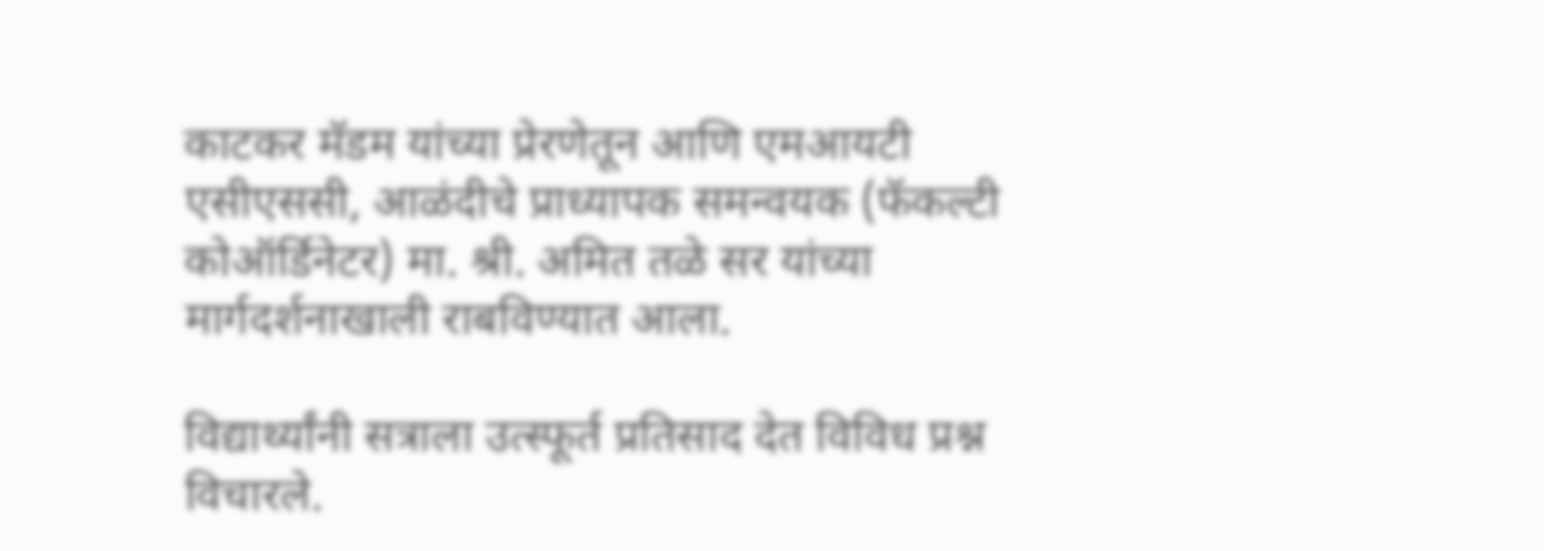काटकर मॅडम यांच्या प्रेरणेतून आणि एमआयटी एसीएससी, आळंदीचे प्राध्यापक समन्वयक (फॅकल्टी कोऑर्डिनेटर) मा. श्री. अमित तळे सर यांच्या मार्गदर्शनाखाली राबविण्यात आला.

विद्यार्थ्यांनी सत्राला उत्स्फूर्त प्रतिसाद देत विविध प्रश्न विचारले.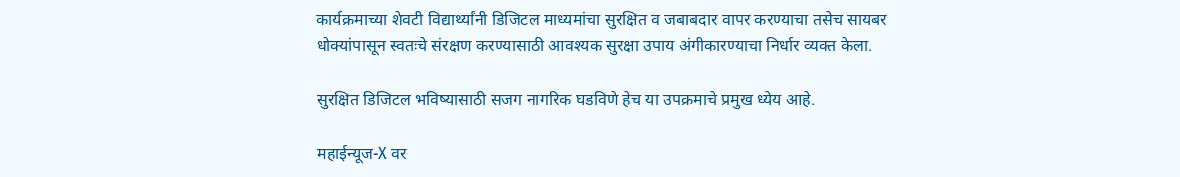कार्यक्रमाच्या शेवटी विद्यार्थ्यांनी डिजिटल माध्यमांचा सुरक्षित व जबाबदार वापर करण्याचा तसेच सायबर धोक्यांपासून स्वतःचे संरक्षण करण्यासाठी आवश्यक सुरक्षा उपाय अंगीकारण्याचा निर्धार व्यक्त केला.

सुरक्षित डिजिटल भविष्यासाठी सजग नागरिक घडविणे हेच या उपक्रमाचे प्रमुख ध्येय आहे.

महाईन्यूज-X वर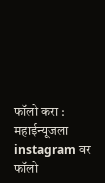फॉलो करा : महाईन्यूजला instagram वर फॉलो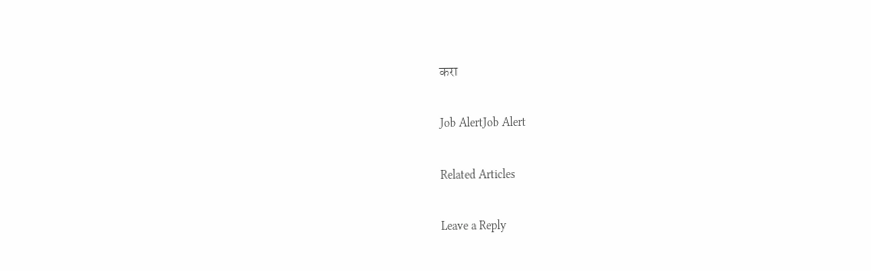करा

Job AlertJob Alert

Related Articles

Leave a Reply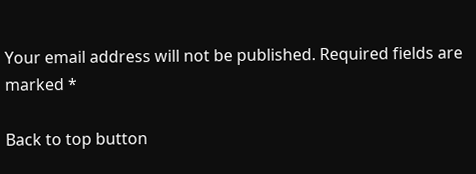Your email address will not be published. Required fields are marked *

Back to top button